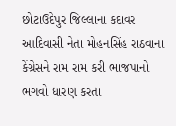છોટાઉદેપુર જિલ્લાના કદાવર આદિવાસી નેતા મોહનસિંહ રાઠવાના કેંગ્રેસને રામ રામ કરી ભાજપાનો ભગવો ધારણ કરતા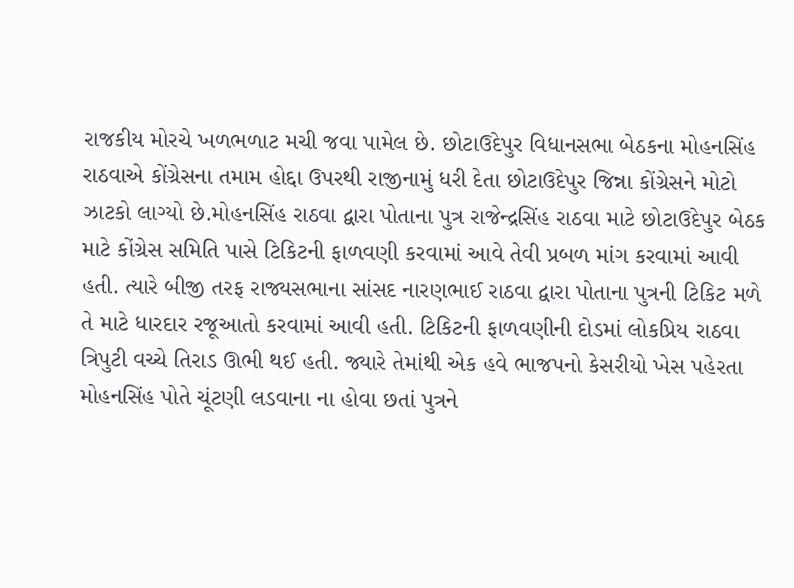રાજકીય મોરચે ખળભળાટ મચી જવા પામેલ છે. છોટાઉદેપુર વિધાનસભા બેઠકના મોહનસિંહ રાઠવાએ કોંગ્રેસના તમામ હોદ્દા ઉપરથી રાજીનામું ધરી દેતા છોટાઉદેપુર જિન્ના કોંગ્રેસને મોટો ઝાટકો લાગ્યો છે.મોહનસિંહ રાઠવા દ્વારા પોતાના પુત્ર રાજેન્દ્રસિંહ રાઠવા માટે છોટાઉદેપુર બેઠક માટે કોંગ્રેસ સમિતિ પાસે ટિકિટની ફાળવણી કરવામાં આવે તેવી પ્રબળ માંગ કરવામાં આવી હતી. ત્યારે બીજી તરફ રાજ્યસભાના સાંસદ નારણભાઈ રાઠવા દ્વારા પોતાના પુત્રની ટિકિટ મળે તે માટે ધારદાર રજૂઆતો કરવામાં આવી હતી. ટિકિટની ફાળવણીની દોડમાં લોકપ્રિય રાઠવા ત્રિપુટી વચ્ચે તિરાડ ઊભી થઈ હતી. જ્યારે તેમાંથી એક હવે ભાજપનો કેસરીયો ખેસ પહેરતા મોહનસિંહ પોતે ચૂંટણી લડવાના ના હોવા છતાં પુત્રને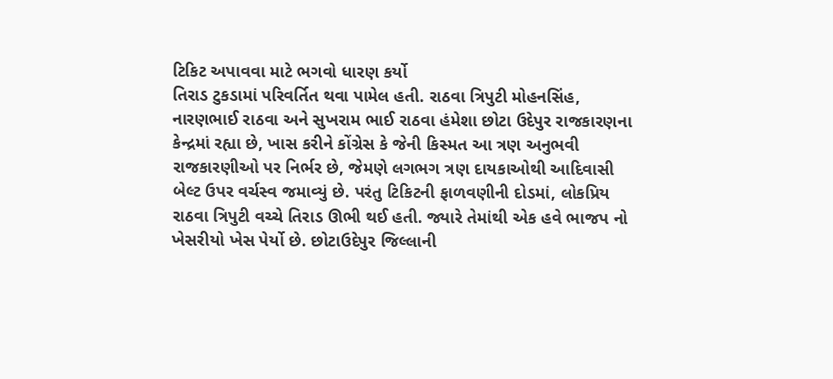ટિકિટ અપાવવા માટે ભગવો ધારણ કર્યો
તિરાડ ટુકડામાં પરિવર્તિત થવા પામેલ હતી. રાઠવા ત્રિપુટી મોહનસિંહ, નારણભાઈ રાઠવા અને સુખરામ ભાઈ રાઠવા હંમેશા છોટા ઉદેપુર રાજકારણના
કેન્દ્રમાં રહ્યા છે, ખાસ કરીને કોંગ્રેસ કે જેની કિસ્મત આ ત્રણ અનુભવી રાજકારણીઓ પર નિર્ભર છે, જેમણે લગભગ ત્રણ દાયકાઓથી આદિવાસી બેલ્ટ ઉપર વર્ચસ્વ જમાવ્યું છે. પરંતુ ટિકિટની ફાળવણીની દોડમાં, લોકપ્રિય રાઠવા ત્રિપુટી વચ્ચે તિરાડ ઊભી થઈ હતી. જ્યારે તેમાંથી એક હવે ભાજપ નો ખેસરીયો ખેસ પેર્યો છે. છોટાઉદેપુર જિલ્લાની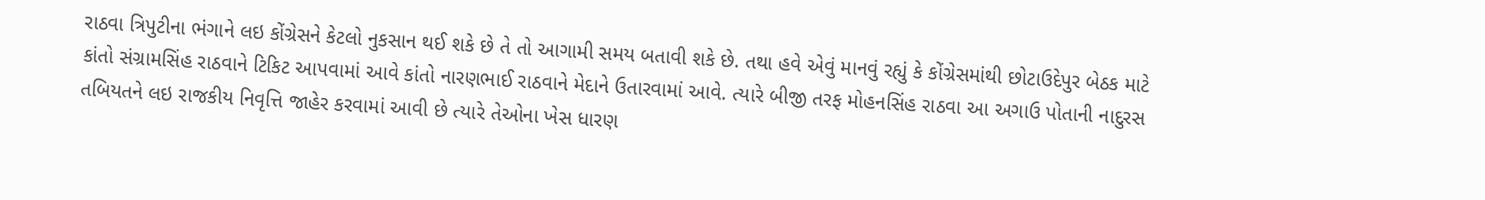રાઠવા ત્રિપુટીના ભંગાને લઇ કોંગ્રેસને કેટલો નુકસાન થઈ શકે છે તે તો આગામી સમય બતાવી શકે છે. તથા હવે એવું માનવું રહ્યું કે કોંગ્રેસમાંથી છોટાઉદેપુર બેઠક માટે કાંતો સંગ્રામસિંહ રાઠવાને ટિકિટ આપવામાં આવે કાંતો નારણભાઈ રાઠવાને મેદાને ઉતારવામાં આવે. ત્યારે બીજી તરફ મોહનસિંહ રાઠવા આ અગાઉ પોતાની નાદુરસ તબિયતને લઇ રાજકીય નિવૃત્તિ જાહેર કરવામાં આવી છે ત્યારે તેઓના ખેસ ધારણ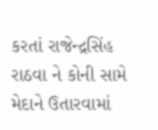કરતાં રાજેન્દ્રસિંહ રાઠવા ને કોની સામે મેદાને ઉતારવામાં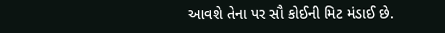આવશે તેના પર સૌ કોઈની મિટ મંડાઈ છે.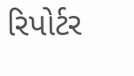રિપોર્ટર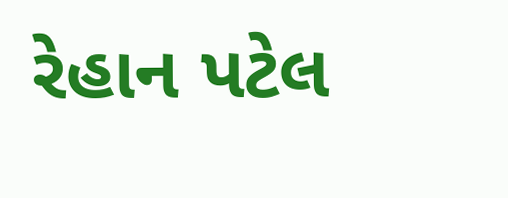રેહાન પટેલ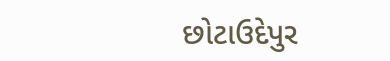છોટાઉદેપુર